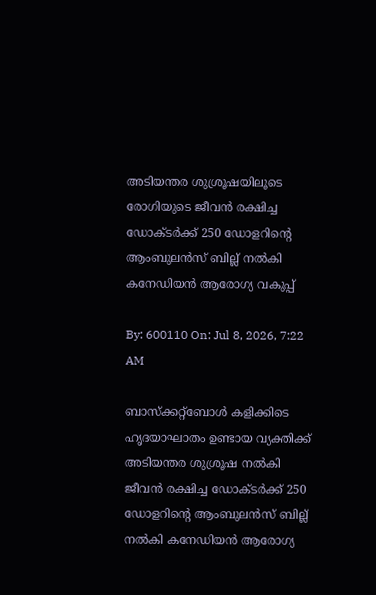അടിയന്തര ശുശ്രൂഷയിലൂടെ രോഗിയുടെ ജീവൻ രക്ഷിച്ച ഡോക്ടർക്ക് 250 ഡോളറിൻ്റെ ആംബുലൻസ് ബില്ല് നൽകി കനേഡിയൻ ആരോഗ്യ വകുപ്പ്

By: 600110 On: Jul 8, 2026, 7:22 AM

ബാസ്‌ക്കറ്റ്‌ബോൾ കളിക്കിടെ ഹൃദയാഘാതം ഉണ്ടായ വ്യക്തിക്ക് അടിയന്തര ശുശ്രൂഷ നൽകി ജീവൻ രക്ഷിച്ച ഡോക്ടർക്ക് 250 ഡോളറിൻ്റെ ആംബുലൻസ് ബില്ല് നൽകി കനേഡിയൻ ആരോഗ്യ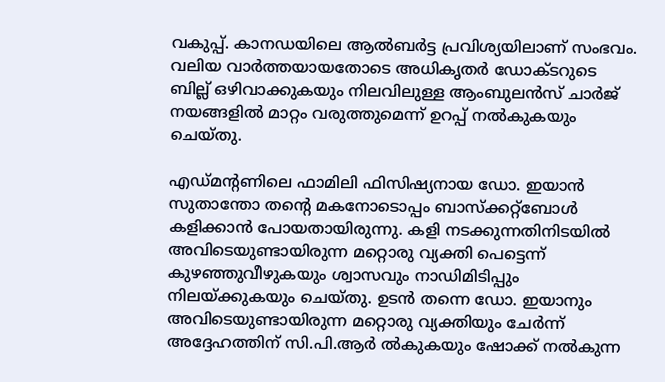വകുപ്പ്. കാനഡയിലെ ആൽബർട്ട പ്രവിശ്യയിലാണ് സംഭവം. വലിയ വാർത്തയായതോടെ അധികൃതർ ഡോക്ടറുടെ ബില്ല് ഒഴിവാക്കുകയും നിലവിലുള്ള ആംബുലൻസ് ചാർജ് നയങ്ങളിൽ മാറ്റം വരുത്തുമെന്ന് ഉറപ്പ് നൽകുകയും ചെയ്തു.

എഡ്മൻ്റണിലെ ഫാമിലി ഫിസിഷ്യനായ ഡോ. ഇയാൻ സുതാന്തോ തൻ്റെ മകനോടൊപ്പം ബാസ്‌ക്കറ്റ്‌ബോൾ കളിക്കാൻ പോയതായിരുന്നു. കളി നടക്കുന്നതിനിടയിൽ അവിടെയുണ്ടായിരുന്ന മറ്റൊരു വ്യക്തി പെട്ടെന്ന് കുഴഞ്ഞുവീഴുകയും ശ്വാസവും നാഡിമിടിപ്പും നിലയ്ക്കുകയും ചെയ്തു. ഉടൻ തന്നെ ഡോ. ഇയാനും അവിടെയുണ്ടായിരുന്ന മറ്റൊരു വ്യക്തിയും ചേർന്ന് അദ്ദേഹത്തിന് സി.പി.ആർ ൽകുകയും ഷോക്ക് നൽകുന്ന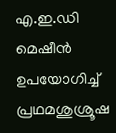എ.ഇ.ഡി മെഷീൻ ഉപയോഗിച്ച് പ്രഥമശുശ്രൂഷ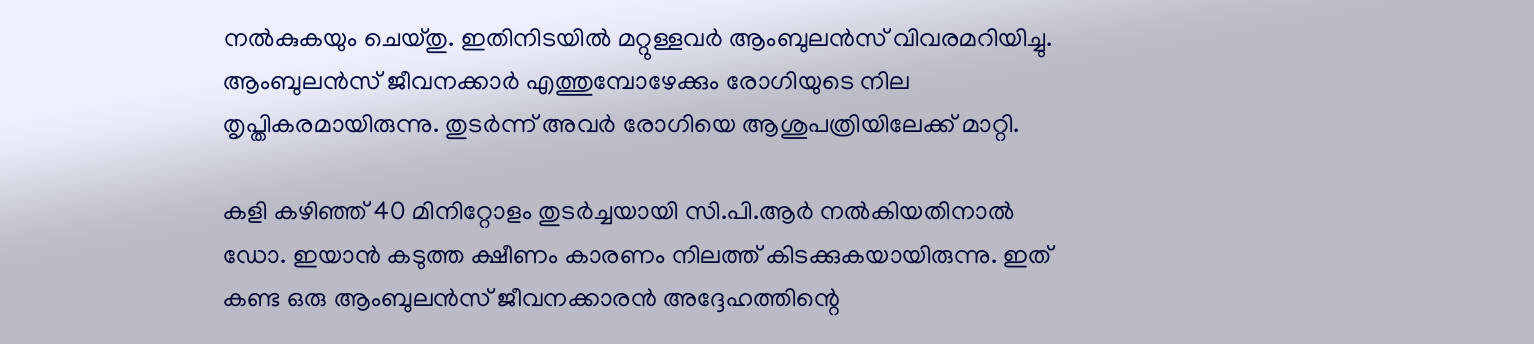നൽകുകയും ചെയ്തു. ഇതിനിടയിൽ മറ്റുള്ളവർ ആംബുലൻസ് വിവരമറിയിച്ചു.  ആംബുലൻസ് ജീവനക്കാർ എത്തുമ്പോഴേക്കും രോഗിയുടെ നില തൃപ്തികരമായിരുന്നു. തുടർന്ന് അവർ രോഗിയെ ആശുപത്രിയിലേക്ക് മാറ്റി.

കളി കഴിഞ്ഞ് 40 മിനിറ്റോളം തുടർച്ചയായി സി.പി.ആർ നൽകിയതിനാൽ ഡോ. ഇയാൻ കടുത്ത ക്ഷീണം കാരണം നിലത്ത് കിടക്കുകയായിരുന്നു. ഇത് കണ്ട ഒരു ആംബുലൻസ് ജീവനക്കാരൻ അദ്ദേഹത്തിന്റെ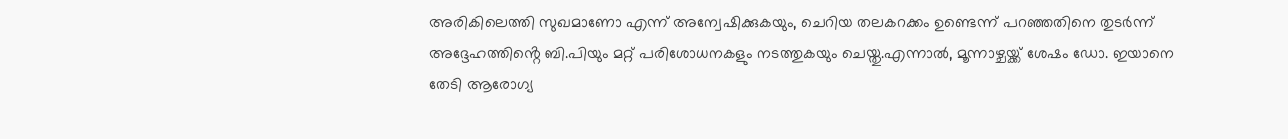അരികിലെത്തി സുഖമാണോ എന്ന് അന്വേഷിക്കുകയും, ചെറിയ തലകറക്കം ഉണ്ടെന്ന് പറഞ്ഞതിനെ തുടർന്ന് അദ്ദേഹത്തിൻ്റെ ബി.പിയും മറ്റ് പരിശോധനകളും നടത്തുകയും ചെയ്തു.എന്നാൽ, മൂന്നാഴ്ചയ്ക്ക് ശേഷം ഡോ. ഇയാനെ തേടി ആരോഗ്യ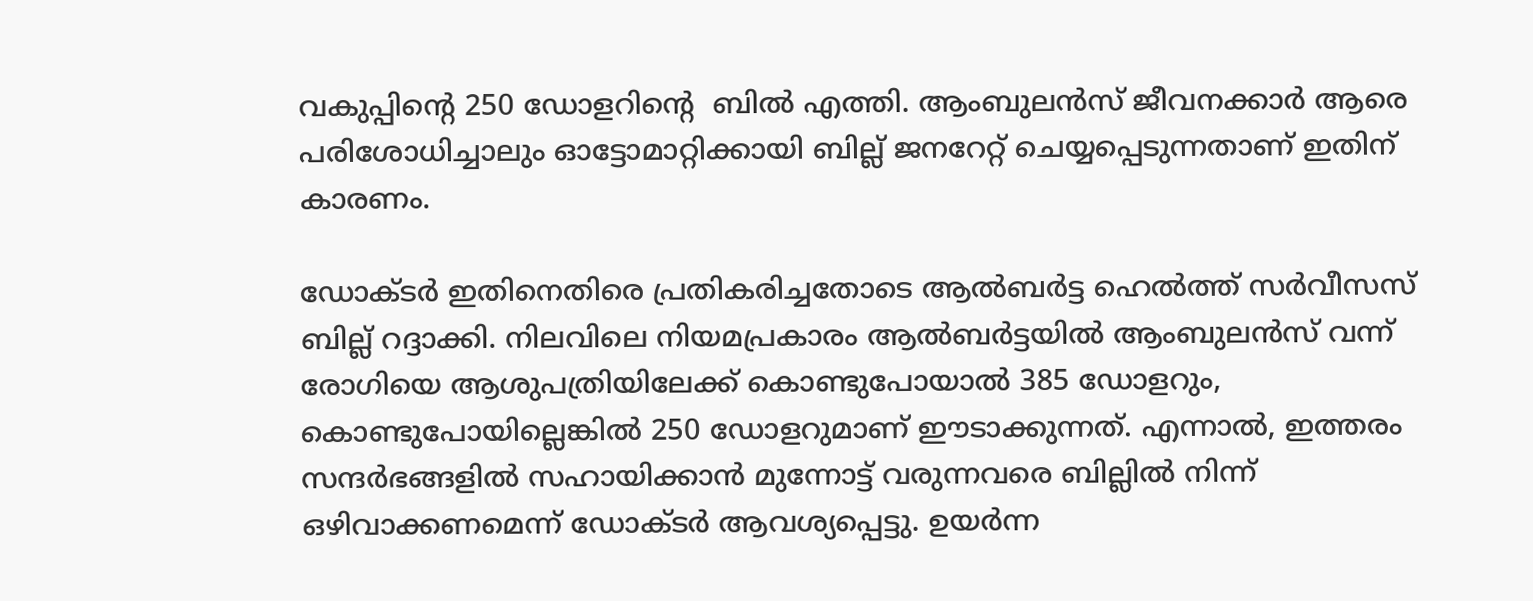വകുപ്പിൻ്റെ 250 ഡോളറിൻ്റെ  ബിൽ എത്തി. ആംബുലൻസ് ജീവനക്കാർ ആരെ പരിശോധിച്ചാലും ഓട്ടോമാറ്റിക്കായി ബില്ല് ജനറേറ്റ് ചെയ്യപ്പെടുന്നതാണ് ഇതിന് കാരണം.

ഡോക്ടർ ഇതിനെതിരെ പ്രതികരിച്ചതോടെ ആൽബർട്ട ഹെൽത്ത് സർവീസസ് ബില്ല് റദ്ദാക്കി. നിലവിലെ നിയമപ്രകാരം ആൽബർട്ടയിൽ ആംബുലൻസ് വന്ന് രോഗിയെ ആശുപത്രിയിലേക്ക് കൊണ്ടുപോയാൽ 385 ഡോളറും, കൊണ്ടുപോയില്ലെങ്കിൽ 250 ഡോളറുമാണ് ഈടാക്കുന്നത്. എന്നാൽ, ഇത്തരം സന്ദർഭങ്ങളിൽ സഹായിക്കാൻ മുന്നോട്ട് വരുന്നവരെ ബില്ലിൽ നിന്ന് ഒഴിവാക്കണമെന്ന് ഡോക്ടർ ആവശ്യപ്പെട്ടു. ഉയർന്ന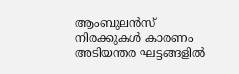ആംബുലൻസ് നിരക്കുകൾ കാരണം അടിയന്തര ഘട്ടങ്ങളിൽ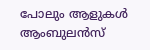പോലും ആളുകൾ ആംബുലൻസ്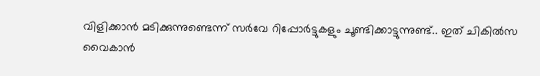വിളിക്കാൻ മടിക്കുന്നുണ്ടെന്ന് സർവേ റിപ്പോർട്ടുകളും ചൂണ്ടിക്കാട്ടുന്നുണ്ട്.. ഇത് ചികിൽസ വൈകാൻ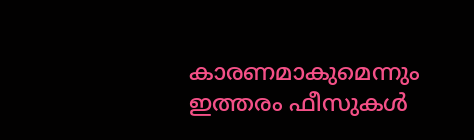കാരണമാകുമെന്നും ഇത്തരം ഫീസുകൾ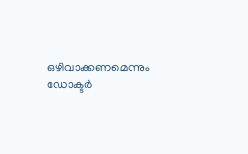ഒഴിവാക്കണമെന്നും ഡോക്ടർ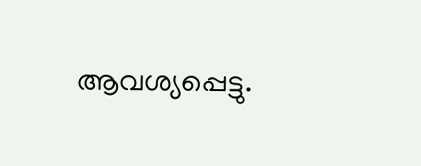ആവശ്യപ്പെട്ടു.